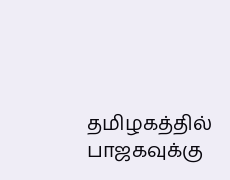தமிழகத்தில் பாஜகவுக்கு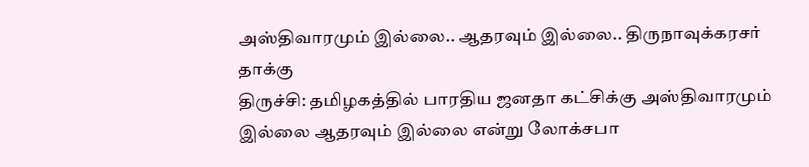அஸ்திவாரமும் இல்லை.. ஆதரவும் இல்லை.. திருநாவுக்கரசர் தாக்கு
திருச்சி: தமிழகத்தில் பாரதிய ஜனதா கட்சிக்கு அஸ்திவாரமும் இல்லை ஆதரவும் இல்லை என்று லோக்சபா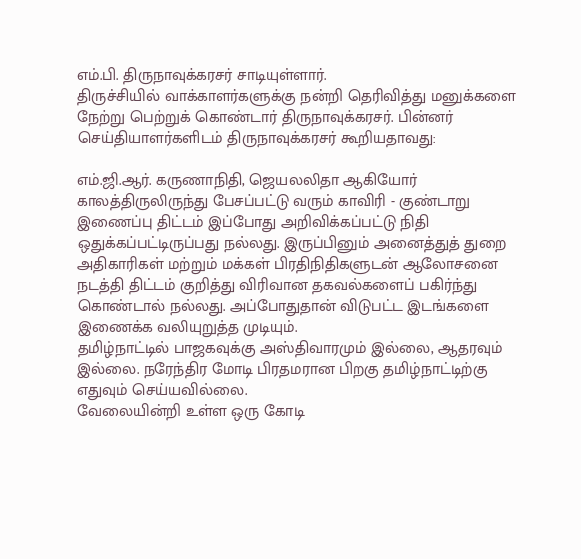எம்.பி. திருநாவுக்கரசர் சாடியுள்ளார்.
திருச்சியில் வாக்காளர்களுக்கு நன்றி தெரிவித்து மனுக்களை நேற்று பெற்றுக் கொண்டார் திருநாவுக்கரசர். பின்னர் செய்தியாளர்களிடம் திருநாவுக்கரசர் கூறியதாவது:

எம்.ஜி.ஆர். கருணாநிதி, ஜெயலலிதா ஆகியோர் காலத்திருலிருந்து பேசப்பட்டு வரும் காவிரி - குண்டாறு இணைப்பு திட்டம் இப்போது அறிவிக்கப்பட்டு நிதி ஒதுக்கப்பட்டிருப்பது நல்லது. இருப்பினும் அனைத்துத் துறை அதிகாரிகள் மற்றும் மக்கள் பிரதிநிதிகளுடன் ஆலோசனை நடத்தி திட்டம் குறித்து விரிவான தகவல்களைப் பகிர்ந்து கொண்டால் நல்லது. அப்போதுதான் விடுபட்ட இடங்களை இணைக்க வலியுறுத்த முடியும்.
தமிழ்நாட்டில் பாஜகவுக்கு அஸ்திவாரமும் இல்லை, ஆதரவும் இல்லை. நரேந்திர மோடி பிரதமரான பிறகு தமிழ்நாட்டிற்கு எதுவும் செய்யவில்லை.
வேலையின்றி உள்ள ஒரு கோடி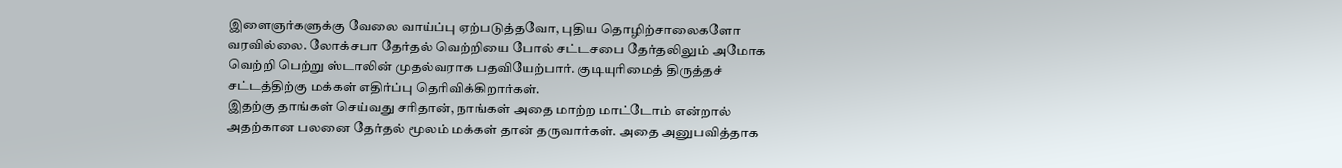இளைஞர்களுக்கு வேலை வாய்ப்பு ஏற்படுத்தவோ, புதிய தொழிற்சாலைகளோ வரவில்லை. லோக்சபா தேர்தல் வெற்றியை போல் சட்டசபை தேர்தலிலும் அமோக வெற்றி பெற்று ஸ்டாலின் முதல்வராக பதவியேற்பார். குடியுரிமைத் திருத்தச் சட்டத்திற்கு மக்கள் எதிர்ப்பு தெரிவிக்கிறார்கள்.
இதற்கு தாங்கள் செய்வது சரிதான், நாங்கள் அதை மாற்ற மாட்டோம் என்றால் அதற்கான பலனை தேர்தல் மூலம் மக்கள் தான் தருவார்கள். அதை அனுபவித்தாக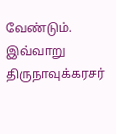வேண்டும். இவ்வாறு திருநாவுக்கரசர்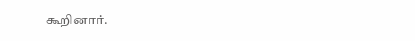கூறினார்.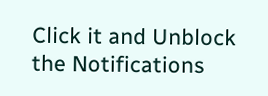Click it and Unblock the Notifications